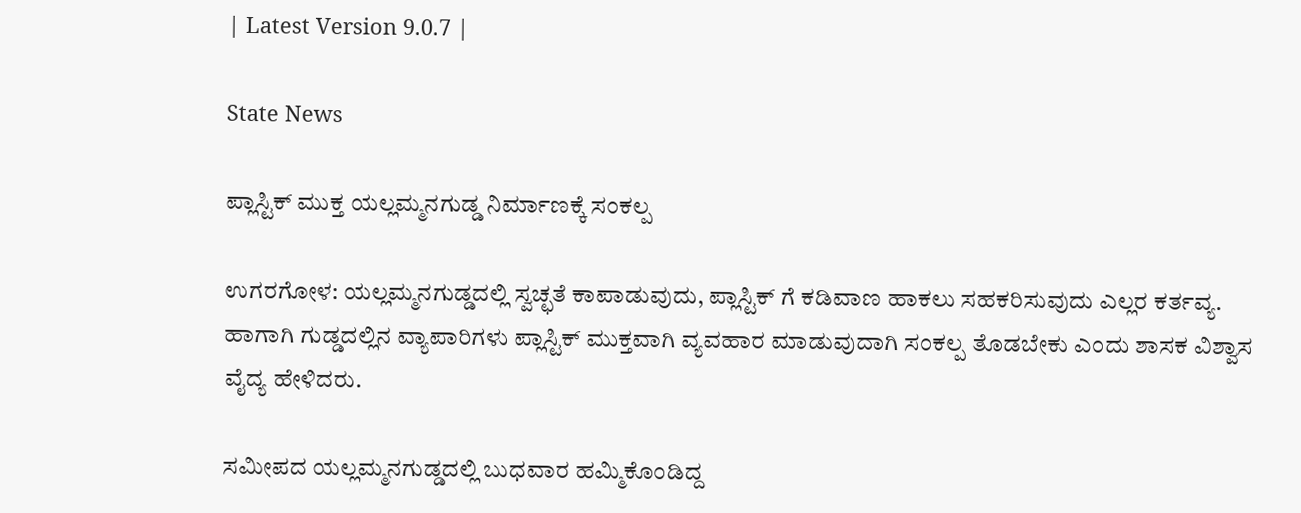| Latest Version 9.0.7 |

State News

ಪ್ಲಾಸ್ಟಿಕ್ ಮುಕ್ತ ಯಲ್ಲಮ್ಮನಗುಡ್ಡ ನಿರ್ಮಾಣಕ್ಕೆ ಸಂಕಲ್ಪ

ಉಗರಗೋಳ: ಯಲ್ಲಮ್ಮನಗುಡ್ಡದಲ್ಲಿ ಸ್ವಚ್ಛತೆ ಕಾಪಾಡುವುದು, ಪ್ಲಾಸ್ಟಿಕ್ ಗೆ ಕಡಿವಾಣ ಹಾಕಲು ಸಹಕರಿಸುವುದು ಎಲ್ಲರ ಕರ್ತವ್ಯ. ಹಾಗಾಗಿ ಗುಡ್ಡದಲ್ಲಿನ ವ್ಯಾಪಾರಿಗಳು ಪ್ಲಾಸ್ಟಿಕ್ ಮುಕ್ತವಾಗಿ ವ್ಯವಹಾರ ಮಾಡುವುದಾಗಿ ಸಂಕಲ್ಪ ತೊಡಬೇಕು ಎಂದು ಶಾಸಕ ವಿಶ್ವಾಸ ವೈದ್ಯ ಹೇಳಿದರು.

ಸಮೀಪದ ಯಲ್ಲಮ್ಮನಗುಡ್ಡದಲ್ಲಿ ಬುಧವಾರ ಹಮ್ಮಿಕೊಂಡಿದ್ದ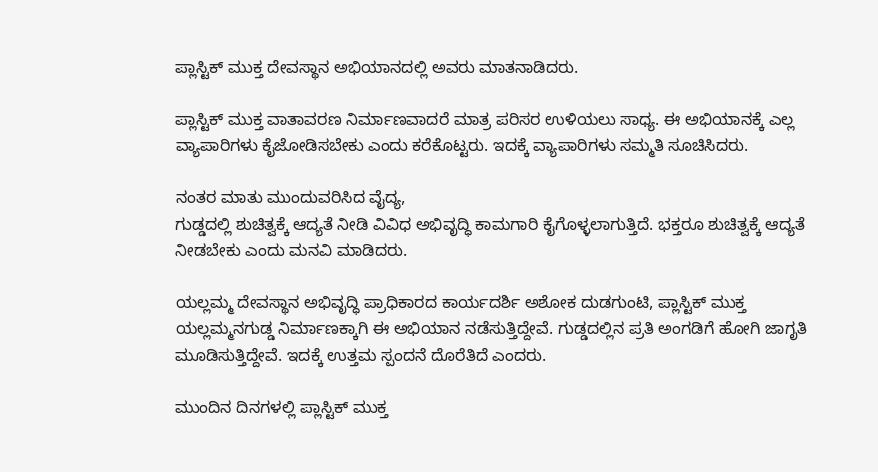ಪ್ಲಾಸ್ಟಿಕ್ ಮುಕ್ತ ದೇವಸ್ಥಾನ ಅಭಿಯಾನದಲ್ಲಿ ಅವರು ಮಾತನಾಡಿದರು.

ಪ್ಲಾಸ್ಟಿಕ್ ಮುಕ್ತ ವಾತಾವರಣ ನಿರ್ಮಾಣವಾದರೆ ಮಾತ್ರ ಪರಿಸರ ಉಳಿಯಲು ಸಾಧ್ಯ. ಈ ಅಭಿಯಾನಕ್ಕೆ ಎಲ್ಲ ವ್ಯಾಪಾರಿಗಳು ಕೈಜೋಡಿಸಬೇಕು ಎಂದು ಕರೆಕೊಟ್ಟರು. ಇದಕ್ಕೆ ವ್ಯಾಪಾರಿಗಳು ಸಮ್ಮತಿ ಸೂಚಿಸಿದರು.

ನಂತರ ಮಾತು ಮುಂದುವರಿಸಿದ ವೈದ್ಯ,
ಗುಡ್ಡದಲ್ಲಿ ಶುಚಿತ್ವಕ್ಕೆ ಆದ್ಯತೆ ನೀಡಿ ವಿವಿಧ ಅಭಿವೃದ್ಧಿ ಕಾಮಗಾರಿ ಕೈಗೊಳ್ಳಲಾಗುತ್ತಿದೆ. ಭಕ್ತರೂ ಶುಚಿತ್ವಕ್ಕೆ ಆದ್ಯತೆ ನೀಡಬೇಕು ಎಂದು ಮನವಿ ಮಾಡಿದರು.

ಯಲ್ಲಮ್ಮ ದೇವಸ್ಥಾನ ಅಭಿವೃದ್ಧಿ ಪ್ರಾಧಿಕಾರದ ಕಾರ್ಯದರ್ಶಿ ಅಶೋಕ ದುಡಗುಂಟಿ, ಪ್ಲಾಸ್ಟಿಕ್ ಮುಕ್ತ ಯಲ್ಲಮ್ಮ‌ನಗುಡ್ಡ ನಿರ್ಮಾಣಕ್ಕಾಗಿ ಈ ಅಭಿಯಾನ ನಡೆಸುತ್ತಿದ್ದೇವೆ. ಗುಡ್ಡದಲ್ಲಿನ ಪ್ರತಿ ಅಂಗಡಿಗೆ ಹೋಗಿ ಜಾಗೃತಿ ಮೂಡಿಸುತ್ತಿದ್ದೇವೆ. ಇದಕ್ಕೆ ಉತ್ತಮ ಸ್ಪಂದನೆ ದೊರೆತಿದೆ ಎಂದರು.

ಮುಂದಿನ ದಿನಗಳಲ್ಲಿ ಪ್ಲಾಸ್ಟಿಕ್ ಮುಕ್ತ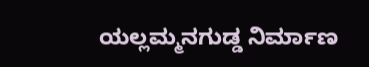ಯಲ್ಲಮ್ಮನಗುಡ್ಡ ನಿರ್ಮಾಣ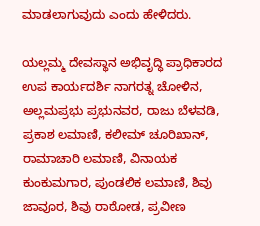ಮಾಡಲಾಗುವುದು ಎಂದು ಹೇಳಿದರು.

ಯಲ್ಲಮ್ಮ ದೇವಸ್ಥಾನ ಅಭಿವೃದ್ಧಿ ಪ್ರಾಧಿಕಾರದ ಉಪ ಕಾರ್ಯದರ್ಶಿ ನಾಗರತ್ನ ಚೋಳಿ‌ನ, ಅಲ್ಲಮಪ್ರಭು ಪ್ರಭುನವರ, ರಾಜು ಬೆಳವಡಿ, ಪ್ರಕಾಶ ಲಮಾಣಿ, ಕಲೀಮ್ ಚೂರಿಖಾನ್, ರಾಮಾಚಾರಿ ಲಮಾಣಿ, ವಿನಾಯಕ ಕುಂಕುಮಗಾರ, ಪುಂಡಲಿಕ‌ ಲಮಾಣಿ, ಶಿವು ಜಾವೂರ, ಶಿವು ರಾಠೋಡ, ಪ್ರವೀಣ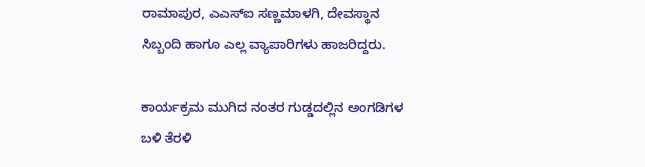ರಾಮಾಪುರ, ಎಎಸ್ಐ ಸಣ್ಣಮಾಳಗಿ, ದೇವಸ್ಥಾನ ಸಿಬ್ಬಂದಿ ಹಾಗೂ ಎಲ್ಲ ವ್ಯಾಪಾರಿಗಳು ಹಾಜರಿದ್ದರು.

ಕಾರ್ಯಕ್ರಮ ಮುಗಿದ ನಂತರ ಗುಡ್ಡದಲ್ಲಿನ ಅಂಗಡಿಗಳ ಬಳಿ ತೆರಳಿ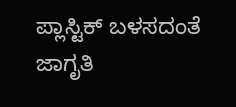ಪ್ಲಾಸ್ಟಿಕ್ ಬಳಸದಂತೆ ಜಾಗೃತಿ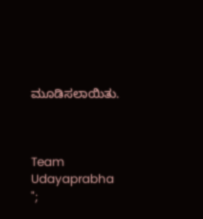ಮೂಡಿಸಲಾಯಿತು.



Team Udayaprabha
";